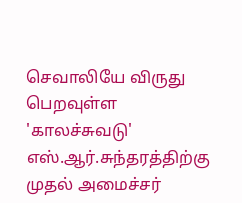செவாலியே விருது பெறவுள்ள 'காலச்சுவடு' எஸ்.ஆர்.சுந்தரத்திற்கு முதல் அமைச்சர்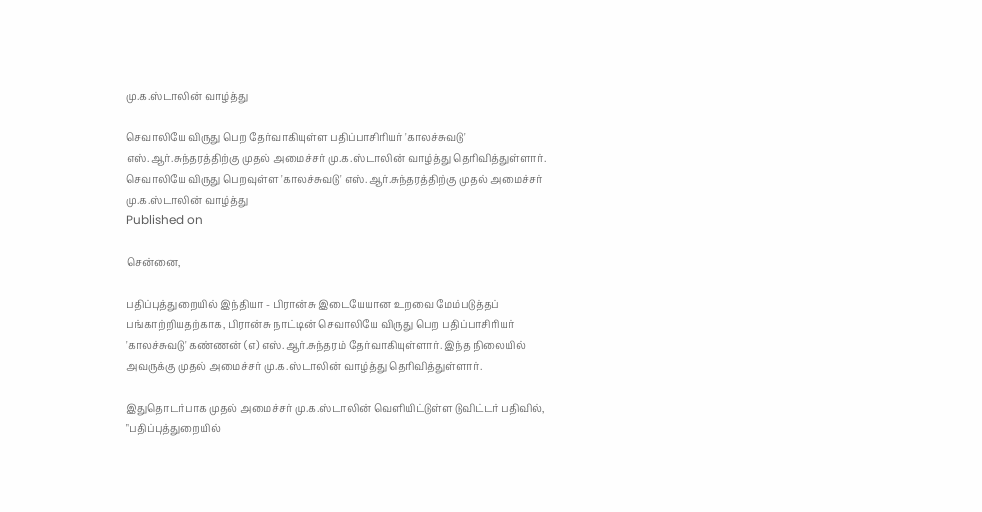மு.க.ஸ்டாலின் வாழ்த்து

செவாலியே விருது பெற தேர்வாகியுள்ள பதிப்பாசிரியர் 'காலச்சுவடு' எஸ்.ஆர்.சுந்தரத்திற்கு முதல் அமைச்சர் மு.க.ஸ்டாலின் வாழ்த்து தெரிவித்துள்ளார்.
செவாலியே விருது பெறவுள்ள 'காலச்சுவடு' எஸ்.ஆர்.சுந்தரத்திற்கு முதல் அமைச்சர் மு.க.ஸ்டாலின் வாழ்த்து
Published on

சென்னை,

பதிப்புத்துறையில் இந்தியா - பிரான்சு இடையேயான உறவை மேம்படுத்தப் பங்காற்றியதற்காக, பிரான்சு நாட்டின் செவாலியே விருது பெற பதிப்பாசிரியர் 'காலச்சுவடு' கண்ணன் (எ) எஸ்.ஆர்.சுந்தரம் தேர்வாகியுள்ளார். இந்த நிலையில் அவருக்கு முதல் அமைச்சர் மு.க.ஸ்டாலின் வாழ்த்து தெரிவித்துள்ளார்.

இதுதொடர்பாக முதல் அமைச்சர் மு.க.ஸ்டாலின் வெளியிட்டுள்ள டுவிட்டர் பதிவில், "பதிப்புத்துறையில்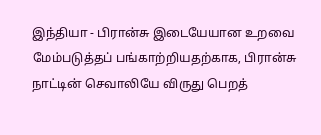இந்தியா - பிரான்சு இடையேயான உறவை மேம்படுத்தப் பங்காற்றியதற்காக, பிரான்சு நாட்டின் செவாலியே விருது பெறத்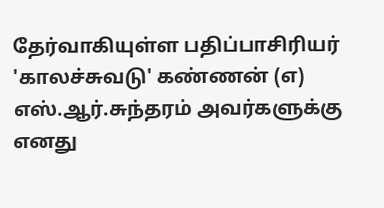தேர்வாகியுள்ள பதிப்பாசிரியர் 'காலச்சுவடு' கண்ணன் (எ) எஸ்.ஆர்.சுந்தரம் அவர்களுக்கு எனது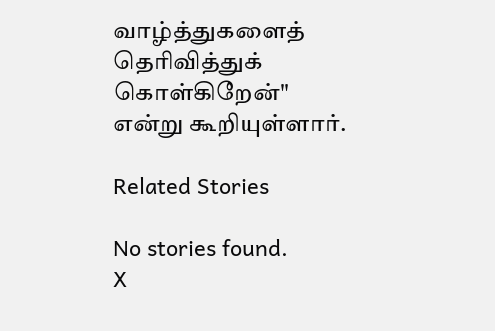வாழ்த்துகளைத் தெரிவித்துக் கொள்கிறேன்" என்று கூறியுள்ளார்.

Related Stories

No stories found.
X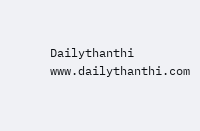Dailythanthi
www.dailythanthi.com